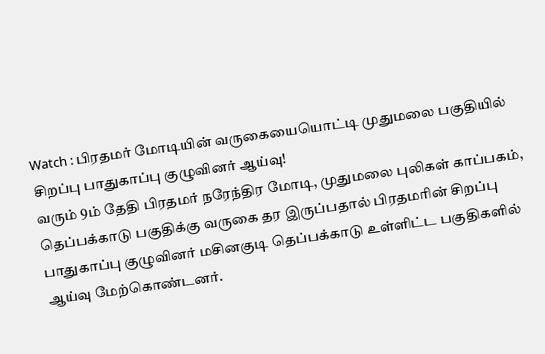Watch : பிரதமர் மோடியின் வருகையையொட்டி முதுமலை பகுதியில் சிறப்பு பாதுகாப்பு குழுவினர் ஆய்வு!
வரும் 9ம் தேதி பிரதமர் நரேந்திர மோடி, முதுமலை புலிகள் காப்பகம், தெப்பக்காடு பகுதிக்கு வருகை தர இருப்பதால் பிரதமரின் சிறப்பு பாதுகாப்பு குழுவினர் மசினகுடி தெப்பக்காடு உள்ளிட்ட பகுதிகளில் ஆய்வு மேற்கொண்டனர்.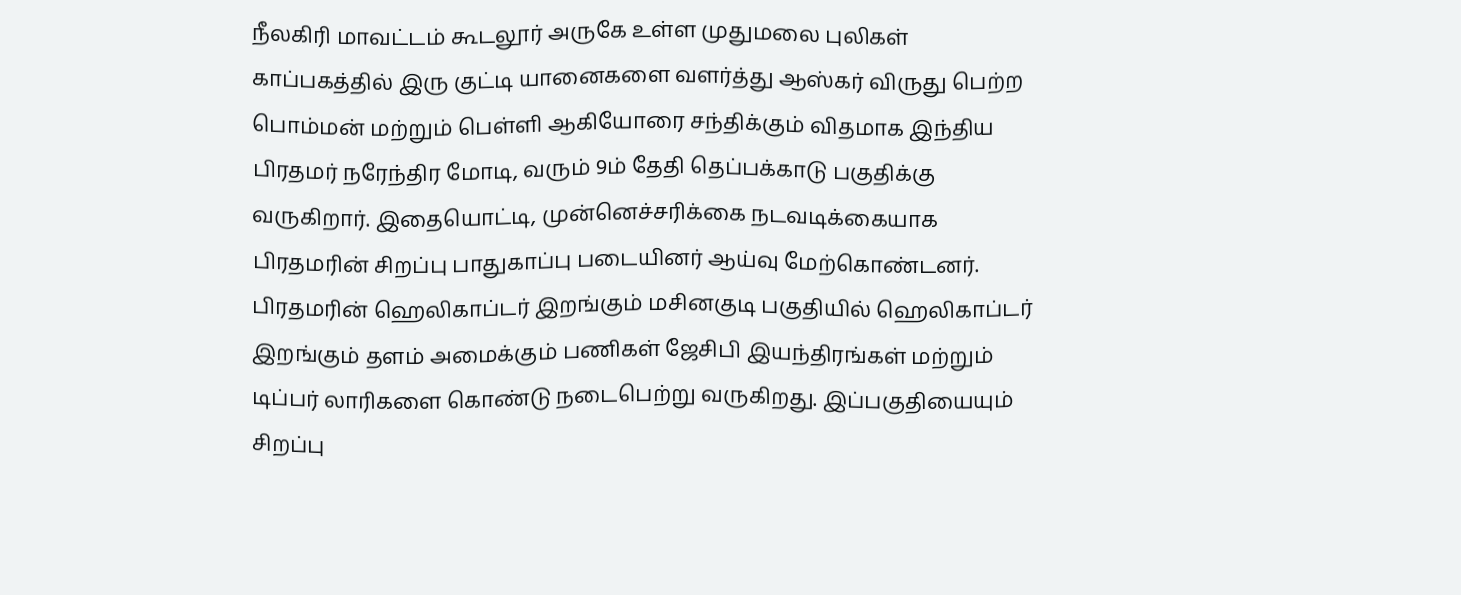நீலகிரி மாவட்டம் கூடலூர் அருகே உள்ள முதுமலை புலிகள் காப்பகத்தில் இரு குட்டி யானைகளை வளர்த்து ஆஸ்கர் விருது பெற்ற பொம்மன் மற்றும் பெள்ளி ஆகியோரை சந்திக்கும் விதமாக இந்திய பிரதமர் நரேந்திர மோடி, வரும் 9ம் தேதி தெப்பக்காடு பகுதிக்கு வருகிறார். இதையொட்டி, முன்னெச்சரிக்கை நடவடிக்கையாக பிரதமரின் சிறப்பு பாதுகாப்பு படையினர் ஆய்வு மேற்கொண்டனர்.
பிரதமரின் ஹெலிகாப்டர் இறங்கும் மசினகுடி பகுதியில் ஹெலிகாப்டர் இறங்கும் தளம் அமைக்கும் பணிகள் ஜேசிபி இயந்திரங்கள் மற்றும் டிப்பர் லாரிகளை கொண்டு நடைபெற்று வருகிறது. இப்பகுதியையும் சிறப்பு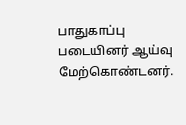பாதுகாப்பு படையினர் ஆய்வு மேற்கொண்டனர்.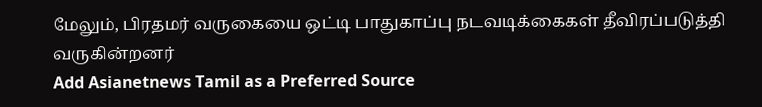மேலும், பிரதமர் வருகையை ஒட்டி பாதுகாப்பு நடவடிக்கைகள் தீவிரப்படுத்தி வருகின்றனர்
Add Asianetnews Tamil as a Preferred Source